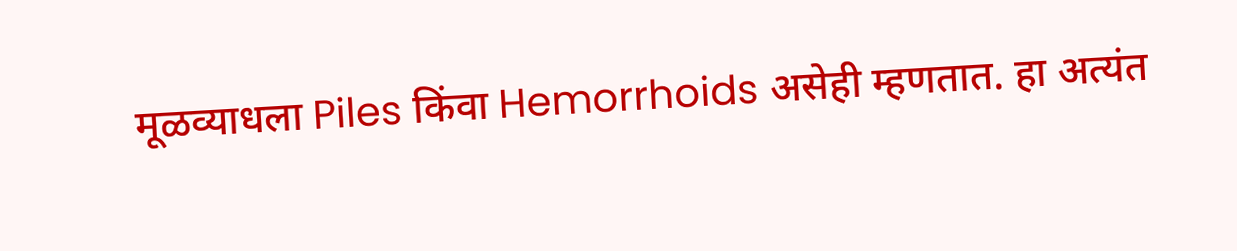मूळव्याधला Piles किंवा Hemorrhoids असेही म्हणतात. हा अत्यंत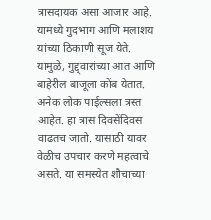त्रासदायक असा आजार आहे. यामध्ये गुदभाग आणि मलाशय यांच्या ठिकाणी सूज येते. यामुळे, गुद्द्वारांच्या आत आणि बाहेरील बाजूला कोंब येतात. अनेक लोक पाईल्सला त्रस्त आहेत. हा त्रास दिवसेंदिवस वाढतच जातो. यासाठी यावर वेळीच उपचार करणे महत्वाचे असते. या समस्येत शौचाच्या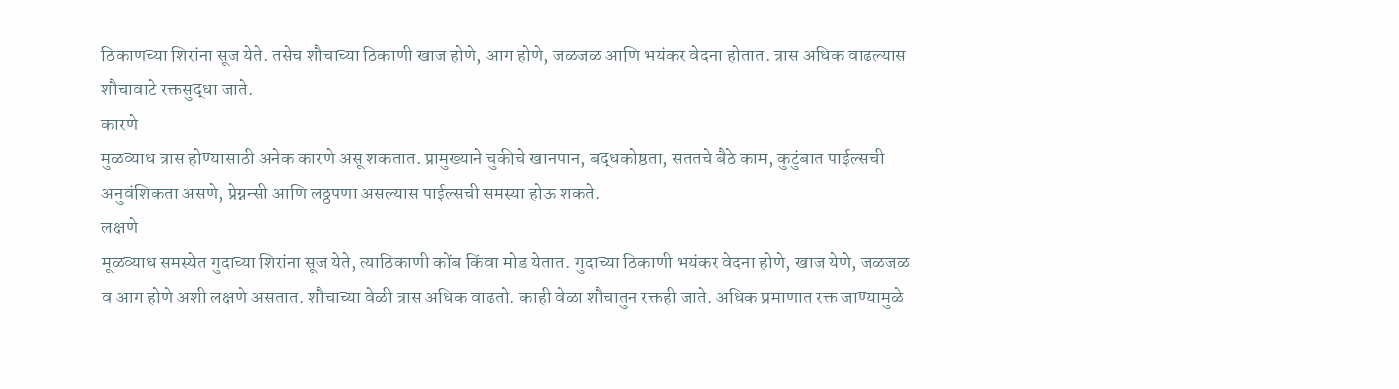ठिकाणच्या शिरांना सूज येते. तसेच शौचाच्या ठिकाणी खाज होणे, आग होणे, जळजळ आणि भयंकर वेदना होतात. त्रास अधिक वाढल्यास शौचावाटे रक्तसुद्धा जाते.
कारणे
मुळव्याध त्रास होण्यासाठी अनेक कारणे असू शकतात. प्रामुख्याने चुकीचे खानपान, बद्धकोष्ठता, सततचे बैठे काम, कुटुंबात पाईल्सची अनुवंशिकता असणे, प्रेग्नन्सी आणि लठ्ठपणा असल्यास पाईल्सची समस्या होऊ शकते.
लक्षणे
मूळव्याध समस्येत गुदाच्या शिरांना सूज येते, त्याठिकाणी कोंब किंवा मोड येतात. गुदाच्या ठिकाणी भयंकर वेदना होणे, खाज येणे, जळजळ व आग होणे अशी लक्षणे असतात. शौचाच्या वेळी त्रास अधिक वाढतो. काही वेळा शौचातुन रक्तही जाते. अधिक प्रमाणात रक्त जाण्यामुळे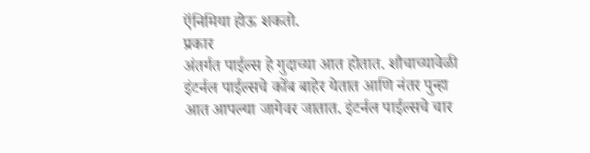ऍनिमिया होऊ शकतो.
प्रकार
अंतर्गत पाईल्स हे गुदाच्या आत होतात. शौचाच्यावेळी इंटर्नल पाईल्सचे कोंब बाहेर येतात आणि नंतर पुन्हा आत आपल्या जागेवर जातात. इंटर्नल पाईल्सचे चार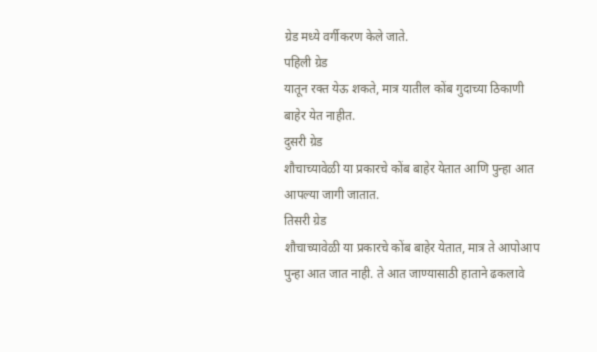ग्रेड मध्ये वर्गीकरण केले जाते.
पहिली ग्रेड
यातून रक्त येऊ शकते, मात्र यातील कोंब गुदाच्या ठिकाणी बाहेर येत नाहीत.
दुसरी ग्रेड
शौचाच्यावेळी या प्रकारचे कोंब बाहेर येतात आणि पुन्हा आत आपल्या जागी जातात.
तिसरी ग्रेड
शौचाच्यावेळी या प्रकारचे कोंब बाहेर येतात, मात्र ते आपोआप पुन्हा आत जात नाही. ते आत जाण्यासाठी हाताने ढकलावे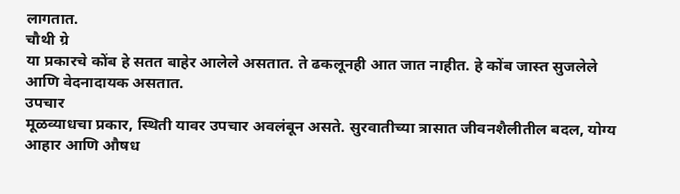लागतात.
चौथी ग्रे
या प्रकारचे कोंब हे सतत बाहेर आलेले असतात. ते ढकलूनही आत जात नाहीत. हे कोंब जास्त सुजलेले आणि वेदनादायक असतात.
उपचार
मूळव्याधचा प्रकार, स्थिती यावर उपचार अवलंबून असते. सुरवातीच्या त्रासात जीवनशैलीतील बदल, योग्य आहार आणि औषध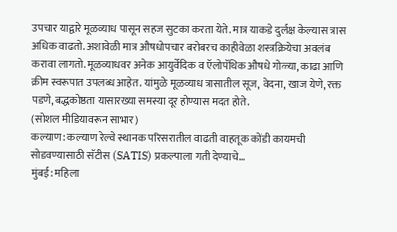उपचार याद्वारे मूळव्याध पासून सहज सुटका करता येते. मात्र याकडे दुर्लक्ष केल्यास त्रास अधिक वाढतो. अशावेळी मात्र औषधोपचार बरोबरच काहीवेळा शस्त्रक्रियेचा अवलंब करावा लागतो. मूळव्याधवर अनेक आयुर्वेदिक व ऍलोपॅथिक औषधे गोळ्या, काढा आणि क्रीम स्वरूपात उपलब्ध आहेत. यांमुळे मूळव्याध त्रासातील सूज, वेदना, खाज येणे, रक्त पडणे, बद्धकोष्ठता यासारख्या समस्या दूर होण्यास मदत होते.
(सोशल मीडियावरून साभार)
कल्याण: कल्याण रेल्वे स्थानक परिसरातील वाढती वाहतूक कोंडी कायमची सोडवण्यासाठी सॅटीस (SATIS) प्रकल्पाला गती देण्याचे…
मुंबई: महिला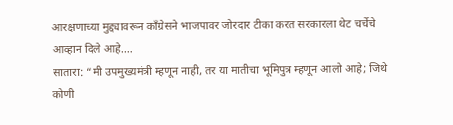आरक्षणाच्या मुद्द्यावरून काँग्रेसने भाजपावर जोरदार टीका करत सरकारला थेट चर्चेचे आव्हान दिले आहे.…
सातारा: “मी उपमुख्यमंत्री म्हणून नाही, तर या मातीचा भूमिपुत्र म्हणून आलो आहे; जिथे कोणी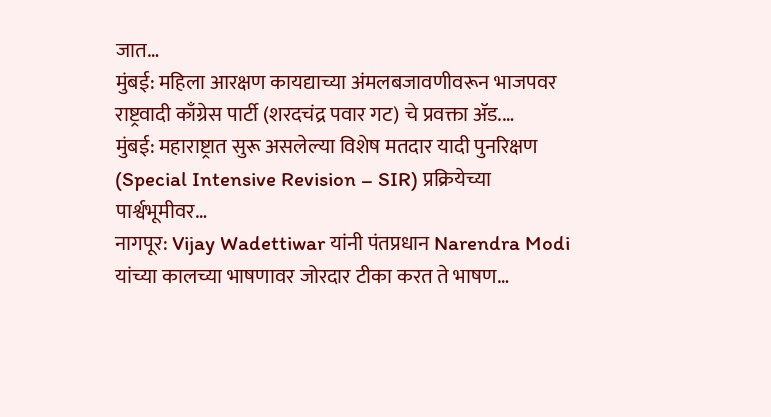जात…
मुंबई: महिला आरक्षण कायद्याच्या अंमलबजावणीवरून भाजपवर राष्ट्रवादी काँग्रेस पार्टी (शरदचंद्र पवार गट) चे प्रवक्ता ॲड.…
मुंबई: महाराष्ट्रात सुरू असलेल्या विशेष मतदार यादी पुनरिक्षण (Special Intensive Revision – SIR) प्रक्रियेच्या पार्श्वभूमीवर…
नागपूर: Vijay Wadettiwar यांनी पंतप्रधान Narendra Modi यांच्या कालच्या भाषणावर जोरदार टीका करत ते भाषण…